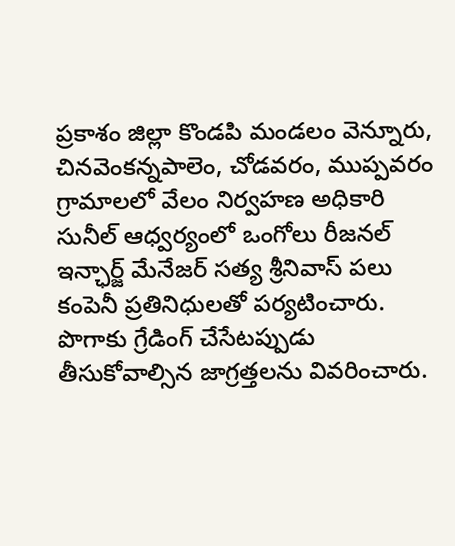ప్రకాశం జిల్లా కొండపి మండలం వెన్నూరు, చినవెంకన్నపాలెం, చోడవరం, ముప్పవరం గ్రామాలలో వేలం నిర్వహణ అధికారి సునీల్ ఆధ్వర్యంలో ఒంగోలు రీజనల్ ఇన్ఛార్జ్ మేనేజర్ సత్య శ్రీనివాస్ పలు కంపెనీ ప్రతినిధులతో పర్యటించారు. పొగాకు గ్రేడింగ్ చేసేటప్పుడు తీసుకోవాల్సిన జాగ్రత్తలను వివరించారు.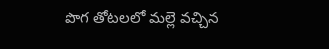పొగ తోటలలో మల్లె వచ్చిన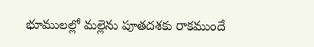భూములల్లో మల్లెను పూతదశకు రాకముందే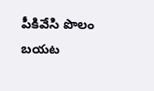పీకివేసి పొలం బయట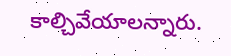కాల్చివేయాలన్నారు.